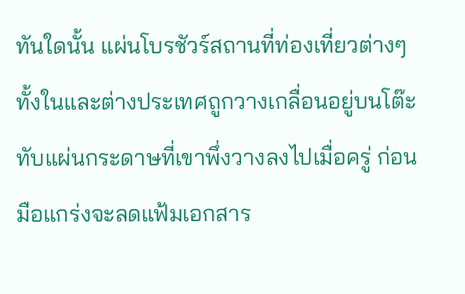ทันใดนั้น แผ่นโบรชัวร์สถานที่ท่องเที่ยวต่างๆ ทั้งในและต่างประเทศถูกวางเกลื่อนอยู่บนโต๊ะทับแผ่นกระดาษที่เขาพึ่งวางลงไปเมื่อครู่ ก่อนมือแกร่งจะลดแฟ้มเอกสาร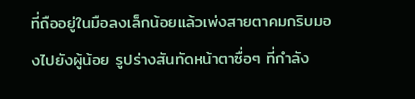ที่ถืออยู่ในมือลงเล็กน้อยแล้วเพ่งสายตาคมกริบมองไปยังผู้น้อย รูปร่างสันทัดหน้าตาซื่อๆ ที่กำลัง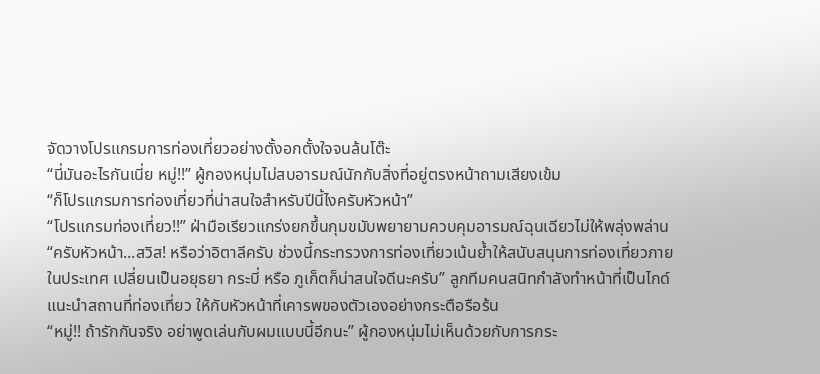จัดวางโปรแกรมการท่องเที่ยวอย่างตั้งอกตั้งใจจนล้นโต๊ะ
“นี่มันอะไรกันเนี่ย หมู่!!” ผู้กองหนุ่มไม่สบอารมณ์นักกับสิ่งที่อยู่ตรงหน้าถามเสียงเข้ม
“ก็โปรแกรมการท่องเที่ยวที่น่าสนใจสำหรับปีนี้ไงครับหัวหน้า”
“โปรแกรมท่องเที่ยว!!” ฝ่ามือเรียวแกร่งยกขึ้นกุมขมับพยายามควบคุมอารมณ์ฉุนเฉียวไม่ให้พลุ่งพล่าน
“ครับหัวหน้า...สวิส! หรือว่าอิตาลีครับ ช่วงนี้กระทรวงการท่องเที่ยวเน้นย้ำให้สนับสนุนการท่องเที่ยวภายในประเทศ เปลี่ยนเป็นอยุธยา กระบี่ หรือ ภูเก็ตก็น่าสนใจดีนะครับ” ลูกทีมคนสนิทกำลังทำหน้าที่เป็นไกด์แนะนำสถานที่ท่องเที่ยว ให้กับหัวหน้าที่เคารพของตัวเองอย่างกระตือรือร้น
“หมู่!! ถ้ารักกันจริง อย่าพูดเล่นกับผมแบบนี้อีกนะ” ผู้กองหนุ่มไม่เห็นด้วยกับการกระ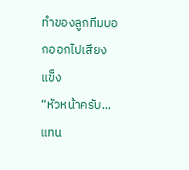ทำของลูกทีมบอกออกไปเสียงแข็ง
“หัวหน้าครับ...แทน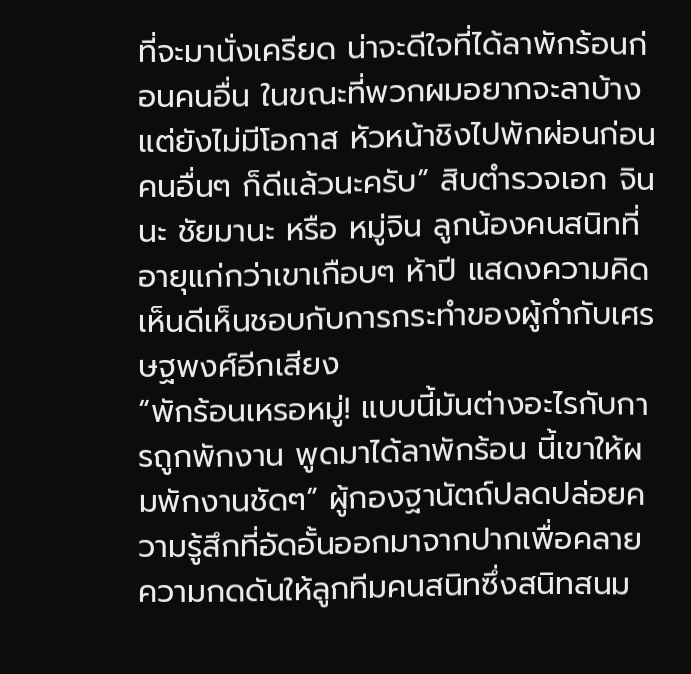ที่จะมานั่งเครียด น่าจะดีใจที่ได้ลาพักร้อนก่อนคนอื่น ในขณะที่พวกผมอยากจะลาบ้างแต่ยังไม่มีโอกาส หัวหน้าชิงไปพักผ่อนก่อนคนอื่นๆ ก็ดีแล้วนะครับ” สิบตำรวจเอก จินนะ ชัยมานะ หรือ หมู่จิน ลูกน้องคนสนิทที่อายุแก่กว่าเขาเกือบๆ ห้าปี แสดงความคิดเห็นดีเห็นชอบกับการกระทำของผู้กำกับเศรษฐพงศ์อีกเสียง
“พักร้อนเหรอหมู่! แบบนี้มันต่างอะไรกับการถูกพักงาน พูดมาได้ลาพักร้อน นี้เขาให้ผมพักงานชัดๆ” ผู้กองฐานัตถ์ปลดปล่อยความรู้สึกที่อัดอั้นออกมาจากปากเพื่อคลายความกดดันให้ลูกทีมคนสนิทซึ่งสนิทสนม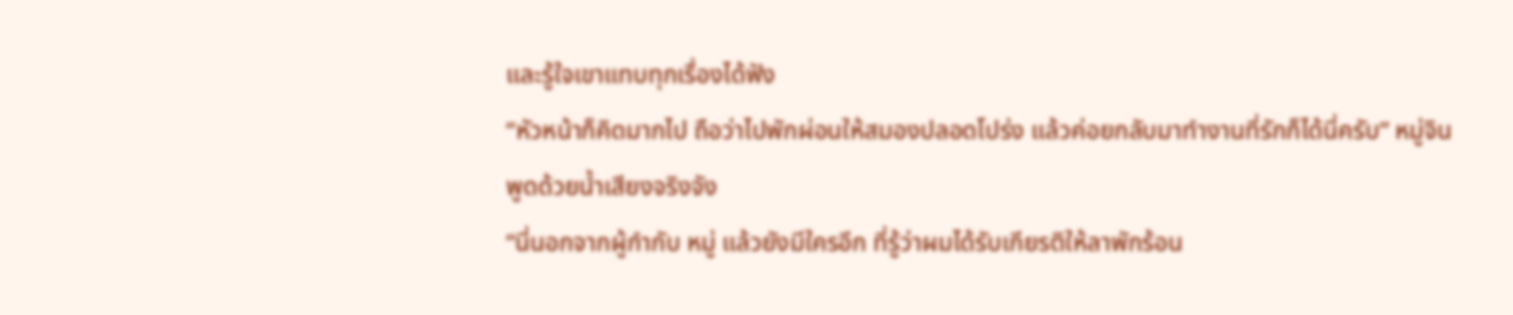และรู้ใจเขาแทบทุกเรื่องได้ฟัง
“หัวหน้าก็คิดมากไป ถือว่าไปพักผ่อนให้สมองปลอดโปร่ง แล้วค่อยกลับมาทำงานที่รักก็ได้นี่ครับ” หมู่จินพูดด้วยน้ำเสียงจริงจัง
“นี่นอกจากผู้กำกับ หมู่ แล้วยังมีใครอีก ที่รู้ว่าผมได้รับเกียรติให้ลาพักร้อน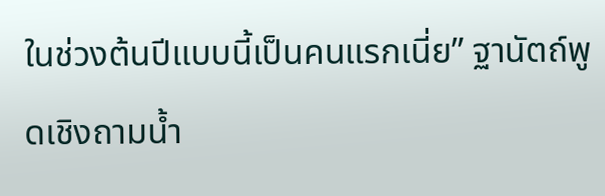ในช่วงต้นปีแบบนี้เป็นคนแรกเนี่ย” ฐานัตถ์พูดเชิงถามน้ำ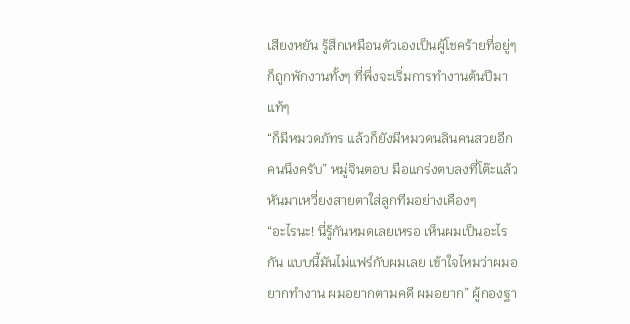เสียงหยัน รู้สึกเหมือนตัวเองเป็นผู้โชคร้ายที่อยู่ๆ ก็ถูกพักงานทั้งๆ ที่พึ่งจะเริ่มการทำงานต้นปีมาแท้ๆ
“ก็มีหมวดภัทร แล้วก็ยังมีหมวดนลินคนสวยอีกคนนึงครับ” หมู่จินตอบ มือแกร่งตบลงที่โต๊ะแล้วหันมาเหวี่ยงสายตาใส่ลูกทีมอย่างเคืองๆ
“อะไรนะ! นี่รู้กันหมดเลยเหรอ เห็นผมเป็นอะไรกัน แบบนี้มันไม่แฟร์กับผมเลย เข้าใจไหมว่าผมอยากทำงาน ผมอยากตามคดี ผมอยาก” ผู้กองฐา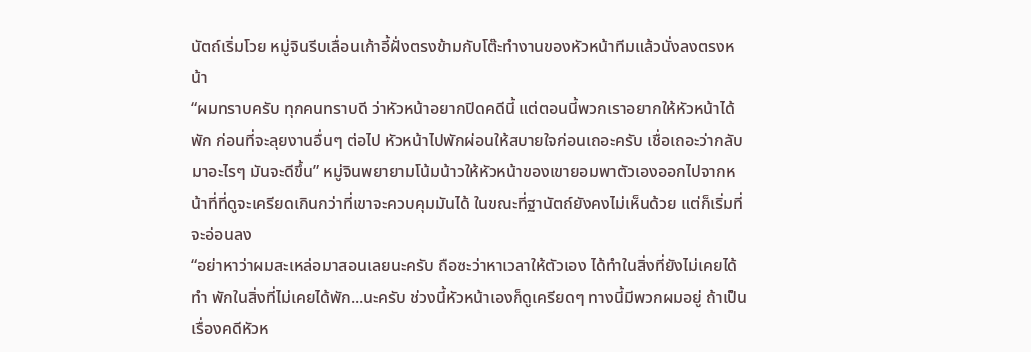นัตถ์เริ่มโวย หมู่จินรีบเลื่อนเก้าอี้ฝั่งตรงข้ามกับโต๊ะทำงานของหัวหน้าทีมแล้วนั่งลงตรงหน้า
“ผมทราบครับ ทุกคนทราบดี ว่าหัวหน้าอยากปิดคดีนี้ แต่ตอนนี้พวกเราอยากให้หัวหน้าได้พัก ก่อนที่จะลุยงานอื่นๆ ต่อไป หัวหน้าไปพักผ่อนให้สบายใจก่อนเถอะครับ เชื่อเถอะว่ากลับมาอะไรๆ มันจะดีขึ้น” หมู่จินพยายามโน้มน้าวให้หัวหน้าของเขายอมพาตัวเองออกไปจากหน้าที่ที่ดูจะเครียดเกินกว่าที่เขาจะควบคุมมันได้ ในขณะที่ฐานัตถ์ยังคงไม่เห็นด้วย แต่ก็เริ่มที่จะอ่อนลง
“อย่าหาว่าผมสะเหล่อมาสอนเลยนะครับ ถือซะว่าหาเวลาให้ตัวเอง ได้ทำในสิ่งที่ยังไม่เคยได้ทำ พักในสิ่งที่ไม่เคยได้พัก...นะครับ ช่วงนี้หัวหน้าเองก็ดูเครียดๆ ทางนี้มีพวกผมอยู่ ถ้าเป็นเรื่องคดีหัวห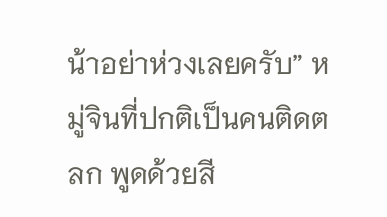น้าอย่าห่วงเลยครับ” หมู่จินที่ปกติเป็นคนติดตลก พูดด้วยสี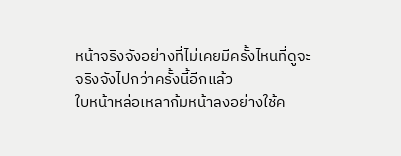หน้าจริงจังอย่างที่ไม่เคยมีครั้งไหนที่ดูจะจริงจังไปกว่าครั้งนี้อีกแล้ว
ใบหน้าหล่อเหลาก้มหน้าลงอย่างใช้ค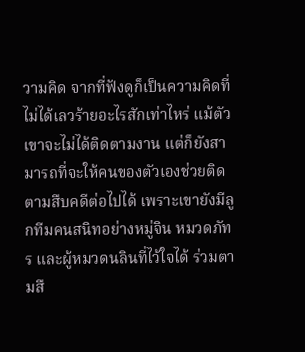วามคิด จากที่ฟังดูก็เป็นความคิดที่ไม่ได้เลวร้ายอะไรสักเท่าไหร่ แม้ตัวเขาจะไม่ได้ติดตามงาน แต่ก็ยังสามารถที่จะให้คนของตัวเองช่วยติดตามสืบคดีต่อไปได้ เพราะเขายังมีลูกทีมคนสนิทอย่างหมู่จิน หมวดภัทร และผู้หมวดนลินที่ไว้ใจได้ ร่วมตามสื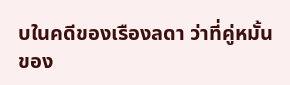บในคดีของเรืองลดา ว่าที่คู่หมั้นของ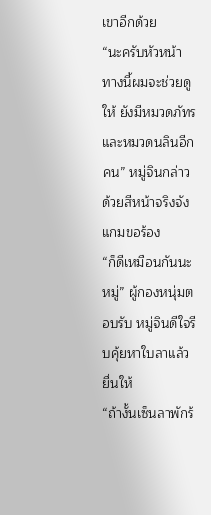เขาอีกด้วย
“นะครับหัวหน้า ทางนี้ผมจะช่วยดูให้ ยังมีหมวดภัทรและหมวดนลินอีกคน” หมู่จินกล่าวด้วยสีหน้าจริงจังแกมขอร้อง
“ก็ดีเหมือนกันนะหมู่” ผู้กองหนุ่มตอบรับ หมู่จินดีใจรีบคุ้ยหาใบลาแล้วยื่นให้
“ถ้างั้นเซ็นลาพักร้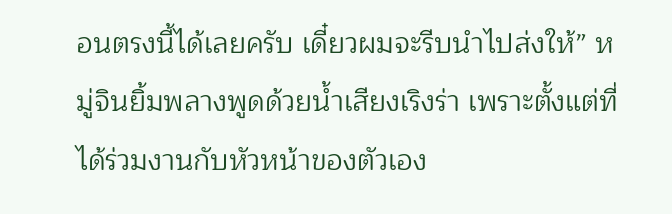อนตรงนี้ได้เลยครับ เดี๋ยวผมจะรีบนำไปส่งให้” หมู่จินยิ้มพลางพูดด้วยน้ำเสียงเริงร่า เพราะตั้งแต่ที่ได้ร่วมงานกับหัวหน้าของตัวเอง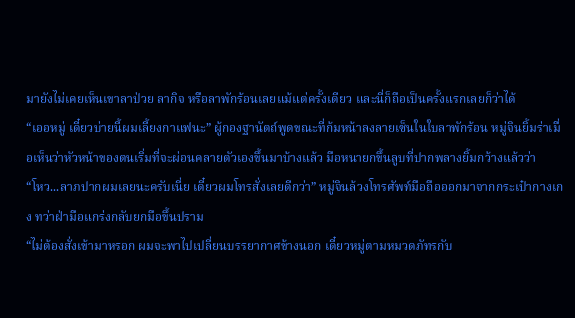มายังไม่เคยเห็นเขาลาป่วย ลากิจ หรือลาพักร้อนเลยแม้แต่ครั้งเดียว และนี่ก็ถือเป็นครั้งแรกเลยก็ว่าได้
“เออหมู่ เดี๋ยวบ่ายนี้ผมเลี้ยงกาแฟนะ” ผู้กองฐานัตถ์พูดขณะที่ก้มหน้าลงลายเซ็นในใบลาพักร้อน หมู่จินยิ้มร่าเมื่อเห็นว่าหัวหน้าของตนเริ่มที่จะผ่อนคลายตัวเองขึ้นมาบ้างแล้ว มือหนายกขึ้นลูบที่ปากพลางยิ้มกว้างแล้วว่า
“โหว...ลาภปากผมเลยนะครับเนี่ย เดี๋ยวผมโทรสั่งเลยดีกว่า” หมู่จินล้วงโทรศัพท์มือถือออกมาจากกระเป๋ากางเกง ทว่าฝ่ามือแกร่งกลับยกมือขึ้นปราม
“ไม่ต้องสั่งเข้ามาหรอก ผมจะพาไปเปลี่ยนบรรยากาศข้างนอก เดี๋ยวหมู่ตามหมวดภัทรกับ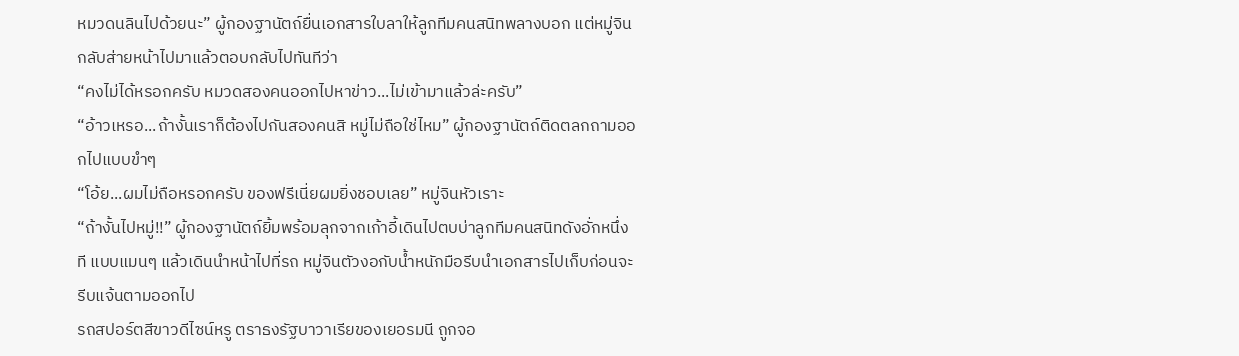หมวดนลินไปด้วยนะ” ผู้กองฐานัตถ์ยื่นเอกสารใบลาให้ลูกทีมคนสนิทพลางบอก แต่หมู่จินกลับส่ายหน้าไปมาแล้วตอบกลับไปทันทีว่า
“คงไม่ได้หรอกครับ หมวดสองคนออกไปหาข่าว...ไม่เข้ามาแล้วล่ะครับ”
“อ้าวเหรอ...ถ้างั้นเราก็ต้องไปกันสองคนสิ หมู่ไม่ถือใช่ไหม” ผู้กองฐานัตถ์ติดตลกถามออกไปแบบขำๆ
“โอ้ย...ผมไม่ถือหรอกครับ ของฟรีเนี่ยผมยิ่งชอบเลย” หมู่จินหัวเราะ
“ถ้างั้นไปหมู่!!” ผู้กองฐานัตถ์ยิ้มพร้อมลุกจากเก้าอี้เดินไปตบบ่าลูกทีมคนสนิทดังอั่กหนึ่งที แบบแมนๆ แล้วเดินนำหน้าไปที่รถ หมู่จินตัวงอกับน้ำหนักมือรีบนำเอกสารไปเก็บก่อนจะรีบแจ้นตามออกไป
รถสปอร์ตสีขาวดีไซน์หรู ตราธงรัฐบาวาเรียของเยอรมนี ถูกจอ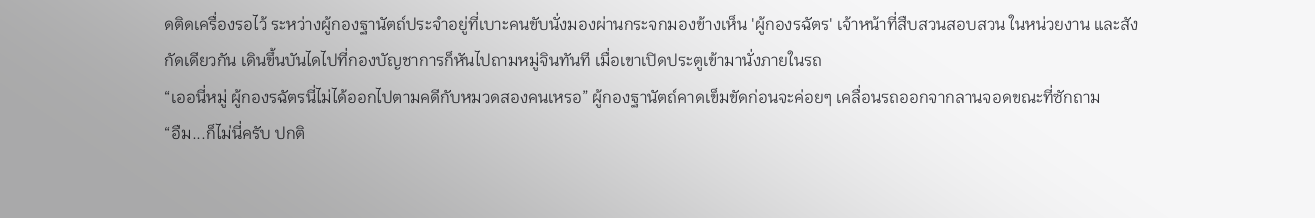ดติดเครื่องรอไว้ ระหว่างผู้กองฐานัตถ์ประจำอยู่ที่เบาะคนขับนั่งมองผ่านกระจกมองข้างเห็น 'ผู้กองรฉัตร' เจ้าหน้าที่สืบสวนสอบสวน ในหน่วยงาน และสังกัดเดียวกัน เดินขึ้นบันไดไปที่กองบัญชาการก็หันไปถามหมู่จินทันที เมื่อเขาเปิดประตูเข้ามานั่งภายในรถ
“เออนี่หมู่ ผู้กองรฉัตรนี่ไม่ได้ออกไปตามคดีกับหมวดสองคนเหรอ” ผู้กองฐานัตถ์คาดเข็มขัดก่อนจะค่อยๆ เคลื่อนรถออกจากลานจอดขณะที่ซักถาม
“อืม...ก็ไม่นี่ครับ ปกติ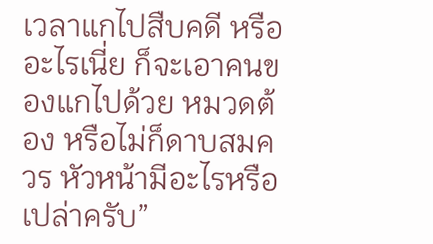เวลาแกไปสืบคดี หรือ อะไรเนี่ย ก็จะเอาคนของแกไปด้วย หมวดต้อง หรือไม่ก็ดาบสมควร หัวหน้ามีอะไรหรือเปล่าครับ”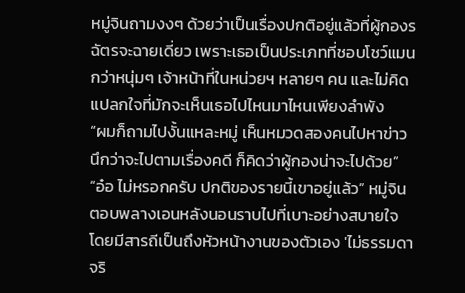หมู่จินถามงงๆ ด้วยว่าเป็นเรื่องปกติอยู่แล้วที่ผู้กองรฉัตรจะฉายเดี่ยว เพราะเธอเป็นประเภทที่ชอบโชว์แมนกว่าหนุ่มๆ เจ้าหน้าที่ในหน่วยฯ หลายๆ คน และไม่คิดแปลกใจที่มักจะเห็นเธอไปไหนมาไหนเพียงลำพัง
“ผมก็ถามไปงั้นแหละหมู่ เห็นหมวดสองคนไปหาข่าว นึกว่าจะไปตามเรื่องคดี ก็คิดว่าผู้กองน่าจะไปด้วย”
“อ๋อ ไม่หรอกครับ ปกติของรายนี้เขาอยู่แล้ว” หมู่จินตอบพลางเอนหลังนอนราบไปที่เบาะอย่างสบายใจ โดยมีสารถีเป็นถึงหัวหน้างานของตัวเอง 'ไม่ธรรมดาจริ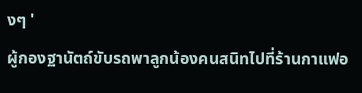งๆ '
ผู้กองฐานัตถ์ขับรถพาลูกน้องคนสนิทไปที่ร้านกาแฟอ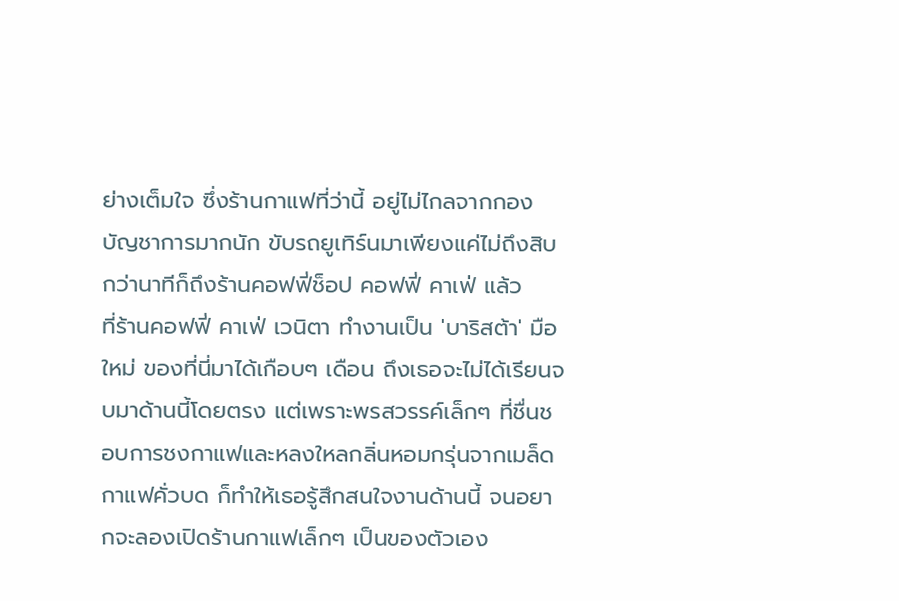ย่างเต็มใจ ซึ่งร้านกาแฟที่ว่านี้ อยู่ไม่ไกลจากกองบัญชาการมากนัก ขับรถยูเทิร์นมาเพียงแค่ไม่ถึงสิบกว่านาทีก็ถึงร้านคอฟฟี่ช็อป คอฟฟี่ คาเฟ่ แล้ว
ที่ร้านคอฟฟี่ คาเฟ่ เวนิตา ทำงานเป็น 'บาริสต้า' มือใหม่ ของที่นี่มาได้เกือบๆ เดือน ถึงเธอจะไม่ได้เรียนจบมาด้านนี้โดยตรง แต่เพราะพรสวรรค์เล็กๆ ที่ชื่นชอบการชงกาแฟและหลงใหลกลิ่นหอมกรุ่นจากเมล็ดกาแฟคั่วบด ก็ทำให้เธอรู้สึกสนใจงานด้านนี้ จนอยากจะลองเปิดร้านกาแฟเล็กๆ เป็นของตัวเอง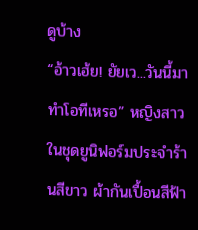ดูบ้าง
“อ้าวเฮ้ย! ยัยเว...วันนี้มาทำโอทีเหรอ” หญิงสาวในชุดยูนิฟอร์มประจำร้านสีขาว ผ้ากันเปื้อนสีฟ้า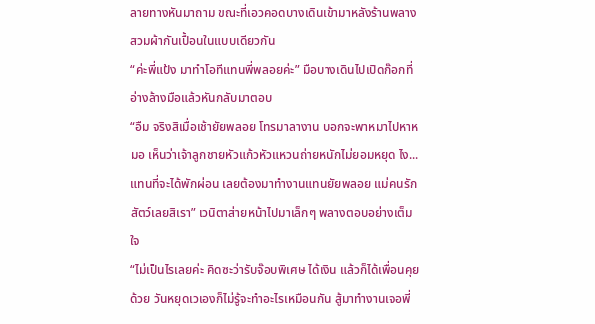ลายทางหันมาถาม ขณะที่เอวคอดบางเดินเข้ามาหลังร้านพลางสวมผ้ากันเปื้อนในแบบเดียวกัน
“ค่ะพี่แป้ง มาทำโอทีแทนพี่พลอยค่ะ” มือบางเดินไปเปิดก๊อกที่อ่างล้างมือแล้วหันกลับมาตอบ
“อืม จริงสิเมื่อเช้ายัยพลอย โทรมาลางาน บอกจะพาหมาไปหาหมอ เห็นว่าเจ้าลูกชายหัวแก้วหัวแหวนถ่ายหนักไม่ยอมหยุด ไง...แทนที่จะได้พักผ่อน เลยต้องมาทำงานแทนยัยพลอย แม่คนรักสัตว์เลยสิเรา” เวนิตาส่ายหน้าไปมาเล็กๆ พลางตอบอย่างเต็มใจ
“ไม่เป็นไรเลยค่ะ คิดซะว่ารับจ๊อบพิเศษ ได้เงิน แล้วก็ได้เพื่อนคุยด้วย วันหยุดเวเองก็ไม่รู้จะทำอะไรเหมือนกัน สู้มาทำงานเจอพี่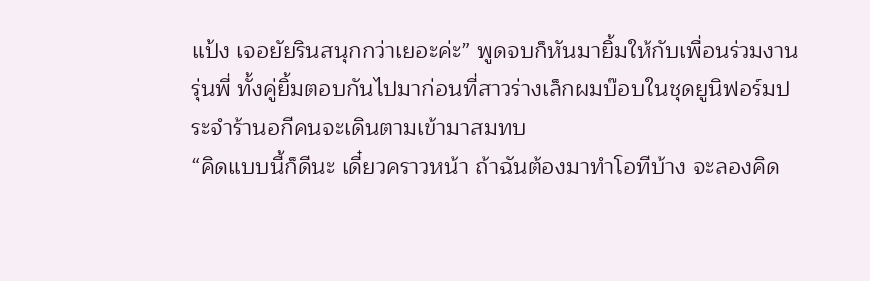แป้ง เจอยัยรินสนุกกว่าเยอะค่ะ” พูดจบก็หันมายิ้มให้กับเพื่อนร่วมงานรุ่นพี่ ทั้งคู่ยิ้มตอบกันไปมาก่อนที่สาวร่างเล็กผมบ๊อบในชุดยูนิฟอร์มประจำร้านอกีคนจะเดินตามเข้ามาสมทบ
“คิดแบบนี้ก็ดีนะ เดี๋ยวคราวหน้า ถ้าฉันต้องมาทำโอทีบ้าง จะลองคิด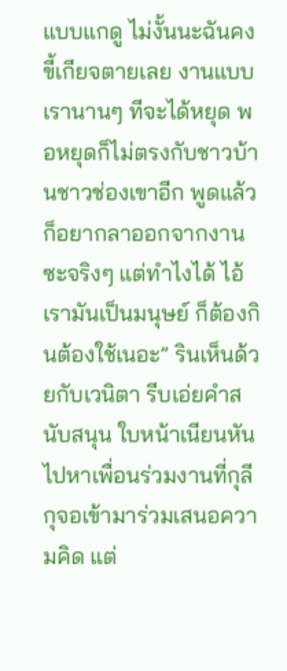แบบแกดู ไม่งั้นนะฉันคงขี้เกียจตายเลย งานแบบเรานานๆ ทีจะได้หยุด พอหยุดก็ไม่ตรงกับชาวบ้านชาวช่องเขาอีก พูดแล้วก็อยากลาออกจากงานซะจริงๆ แต่ทำไงได้ ไอ้เรามันเป็นมนุษย์ ก็ต้องกินต้องใช้เนอะ” รินเห็นด้วยกับเวนิตา รีบเอ่ยคำสนับสนุน ใบหน้าเนียนหันไปหาเพื่อนร่วมงานที่กุลีกุจอเข้ามาร่วมเสนอความคิด แต่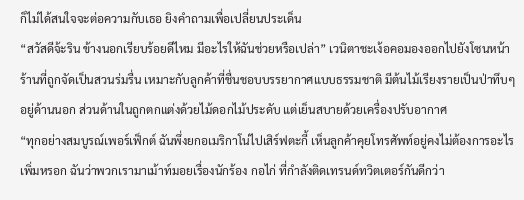ก็ไม่ได้สนใจจะต่อความกับเธอ ยิงคำถามเพื่อเปลี่ยนประเด็น
“สวัสดีจ้ะริน ข้างนอกเรียบร้อยดีไหม มีอะไรให้ฉันช่วยหรือเปล่า” เวนิตาชะเง้อคอมองออกไปยังโซนหน้าร้านที่ถูกจัดเป็นสวนร่มรื่น เหมาะกับลูกค้าที่ชื่นชอบบรรยากาศแบบธรรมชาติ มีต้นไม้เรียงรายเป็นป่าทึบๆ อยู่ด้านนอก ส่วนด้านในถูกตกแต่งด้วยไม้ดอกไม้ประดับ แต่เย็นสบายด้วยเครื่องปรับอากาศ
“ทุกอย่างสมบูรณ์เพอร์เฟ็กต์ ฉันพึ่งยกอเมริกาโน่ไปเสิร์ฟตะกี้ เห็นลูกค้าคุยโทรศัพท์อยู่คงไม่ต้องการอะไรเพิ่มหรอก ฉันว่าพวกเรามาเม้าท์มอยเรื่องนักร้อง กอไก่ ที่กำลังติดเทรนด์ทวิตเตอร์กันดีกว่า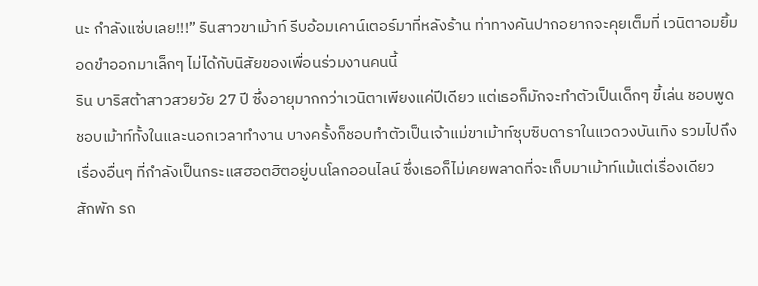นะ กำลังแซ่บเลย!!!” รินสาวขาเม้าท์ รีบอ้อมเคาน์เตอร์มาที่หลังร้าน ท่าทางคันปากอยากจะคุยเต็มที่ เวนิตาอมยิ้มอดขำออกมาเล็กๆ ไม่ได้กับนิสัยของเพื่อนร่วมงานคนนี้
ริน บาริสต้าสาวสวยวัย 27 ปี ซึ่งอายุมากกว่าเวนิตาเพียงแค่ปีเดียว แต่เธอก็มักจะทำตัวเป็นเด็กๆ ขี้เล่น ชอบพูด ชอบเม้าท์ทั้งในและนอกเวลาทำงาน บางครั้งก็ชอบทำตัวเป็นเจ้าแม่ขาเม้าท์ซุบซิบดาราในแวดวงบันเทิง รวมไปถึงเรื่องอื่นๆ ที่กำลังเป็นกระแสฮอตฮิตอยู่บนโลกออนไลน์ ซึ่งเธอก็ไม่เคยพลาดที่จะเก็บมาเม้าท์แม้แต่เรื่องเดียว
สักพัก รถ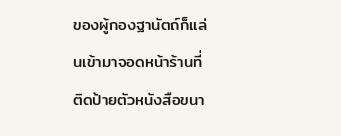ของผู้กองฐานัตถ์ก็แล่นเข้ามาจอดหน้าร้านที่ติดป้ายตัวหนังสือขนา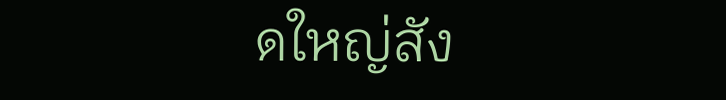ดใหญ่สัง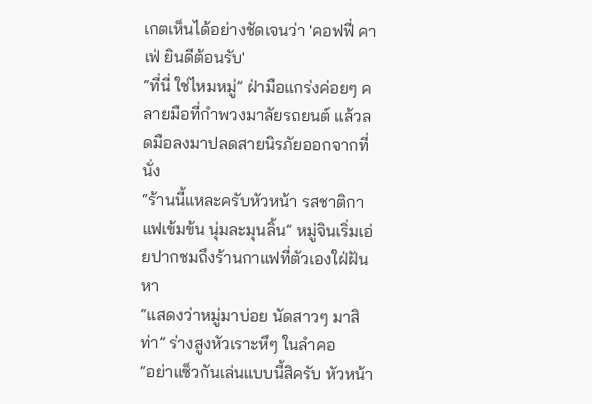เกตเห็นได้อย่างชัดเจนว่า 'คอฟฟี่ คาเฟ่ ยินดีต้อนรับ'
“ที่นี่ ใช่ไหมหมู่” ฝ่ามือแกร่งค่อยๆ คลายมือที่กำพวงมาลัยรถยนต์ แล้วลดมือลงมาปลดสายนิรภัยออกจากที่นั่ง
“ร้านนี้แหละครับหัวหน้า รสชาติกาแฟเข้มข้น นุ่มละมุนลิ้น” หมู่จินเริ่มเอ่ยปากชมถึงร้านกาแฟที่ตัวเองใฝ่ฝันหา
“แสดงว่าหมู่มาบ่อย นัดสาวๆ มาสิท่า” ร่างสูงหัวเราะหึๆ ในลำคอ
“อย่าแซ็วกันเล่นแบบนี้สิครับ หัวหน้า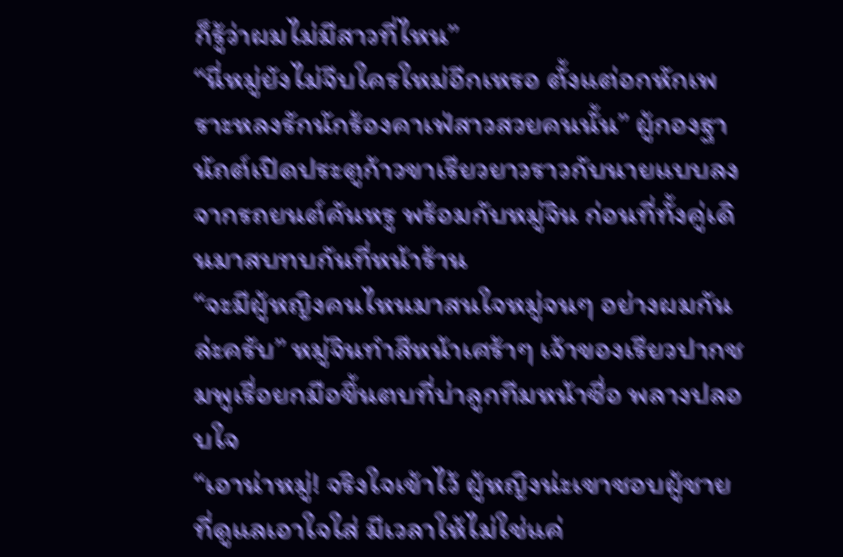ก็รู้ว่าผมไม่มีสาวที่ไหน”
“นี่หมู่ยังไม่จีบใครใหม่อีกเหรอ ตั้งแต่อกหักเพราะหลงรักนักร้องคาเฟ่สาวสวยคนนั้น” ผู้กองฐานัถต์เปิดประตูก้าวขาเรียวยาวราวกับนายแบบลงจากรถยนต์คันหรู พร้อมกับหมู่จิน ก่อนที่ทั้งคู่เดินมาสบทบกันที่หน้าร้าน
“จะมีผู้หญิงคนไหนมาสนใจหมู่จนๆ อย่างผมกันล่ะครับ” หมู่จินทำสีหน้าเศร้าๆ เจ้าของเรียวปากชมพูเรื่อยกมือขึ้นตบที่บ่าลูกทีมหน้าซื่อ พลางปลอบใจ
“เอาน่าหมู่! จริงใจเข้าไว้ ผู้หญิงน่ะเขาชอบผู้ชายที่ดูแลเอาใจใส่ มีเวลาให้ไม่ใช่แค่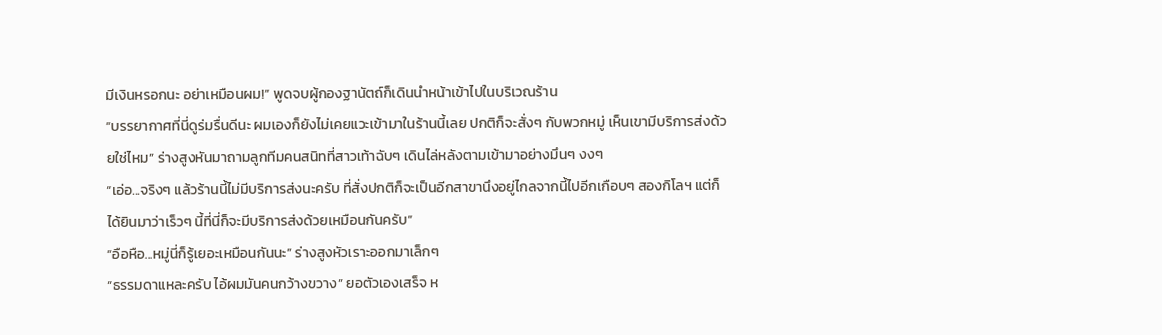มีเงินหรอกนะ อย่าเหมือนผม!” พูดจบผู้กองฐานัตถ์ก็เดินนำหน้าเข้าไปในบริเวณร้าน
“บรรยากาศที่นี่ดูร่มรื่นดีนะ ผมเองก็ยังไม่เคยแวะเข้ามาในร้านนี้เลย ปกติก็จะสั่งๆ กับพวกหมู่ เห็นเขามีบริการส่งด้วยใช่ไหม” ร่างสูงหันมาถามลูกทีมคนสนิทที่สาวเท้าฉับๆ เดินไล่หลังตามเข้ามาอย่างมึนๆ งงๆ
“เอ่อ...จริงๆ แล้วร้านนี้ไม่มีบริการส่งนะครับ ที่สั่งปกติก็จะเป็นอีกสาขานึงอยู่ไกลจากนี้ไปอีกเกือบๆ สองกิโลฯ แต่ก็ได้ยินมาว่าเร็วๆ นี้ที่นี่ก็จะมีบริการส่งด้วยเหมือนกันครับ”
“อือหือ...หมู่นี่ก็รู้เยอะเหมือนกันนะ” ร่างสูงหัวเราะออกมาเล็กๆ
“ธรรมดาแหละครับ ไอ้ผมมันคนกว้างขวาง” ยอตัวเองเสร็จ ห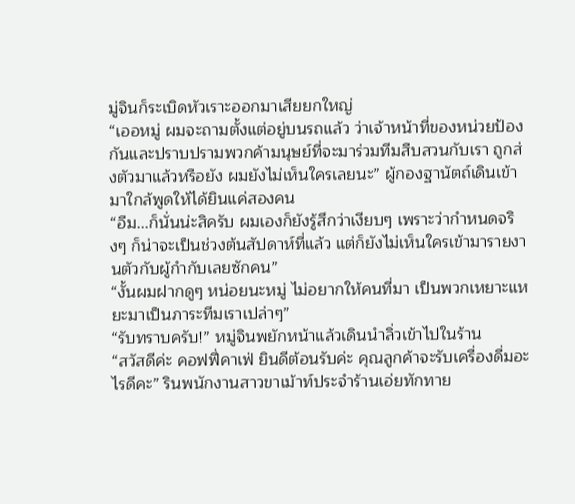มู่จินก็ระเบิดหัวเราะออกมาเสียยกใหญ่
“เออหมู่ ผมจะถามตั้งแต่อยู่บนรถแล้ว ว่าเจ้าหน้าที่ของหน่วยป้องกันและปราบปรามพวกค้ามนุษย์ที่จะมาร่วมทีมสืบสวนกับเรา ถูกส่งตัวมาแล้วหรือยัง ผมยังไม่เห็นใครเลยนะ” ผู้กองฐานัตถ์เดินเข้ามาใกล้พูดให้ได้ยินแค่สองคน
“อืม...ก็นั่นน่ะสิครับ ผมเองก็ยังรู้สึกว่าเงียบๆ เพราะว่ากำหนดจริงๆ ก็น่าจะเป็นช่วงต้นสัปดาห์ที่แล้ว แต่ก็ยังไม่เห็นใครเข้ามารายงานตัวกับผู้กำกับเลยซักคน”
“งั้นผมฝากดูๆ หน่อยนะหมู่ ไม่อยากให้คนที่มา เป็นพวกเหยาะแหยะมาเป็นภาระทีมเราเปล่าๆ”
“รับทราบครับ!” หมู่จินพยักหน้าแล้วเดินนำลิ่วเข้าไปในร้าน
“สวัสดีค่ะ คอฟฟี่คาเฟ่ ยินดีต้อนรับค่ะ คุณลูกค้าจะรับเครื่องดื่มอะไรดีคะ” รินพนักงานสาวขาเม้าท์ประจำร้านเอ่ยทักทาย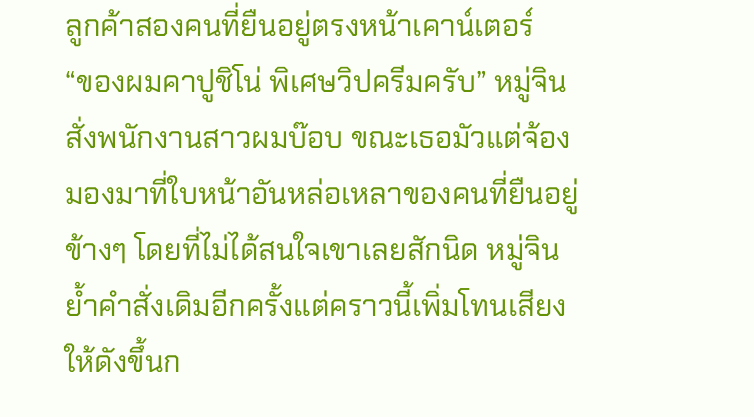ลูกค้าสองคนที่ยืนอยู่ตรงหน้าเคาน์เตอร์
“ของผมคาปูชิโน่ พิเศษวิปครีมครับ” หมู่จินสั่งพนักงานสาวผมบ๊อบ ขณะเธอมัวแต่จ้องมองมาที่ใบหน้าอันหล่อเหลาของคนที่ยืนอยู่ข้างๆ โดยที่ไม่ได้สนใจเขาเลยสักนิด หมู่จินย้ำคำสั่งเดิมอีกครั้งแต่คราวนี้เพิ่มโทนเสียงให้ดังขึ้นก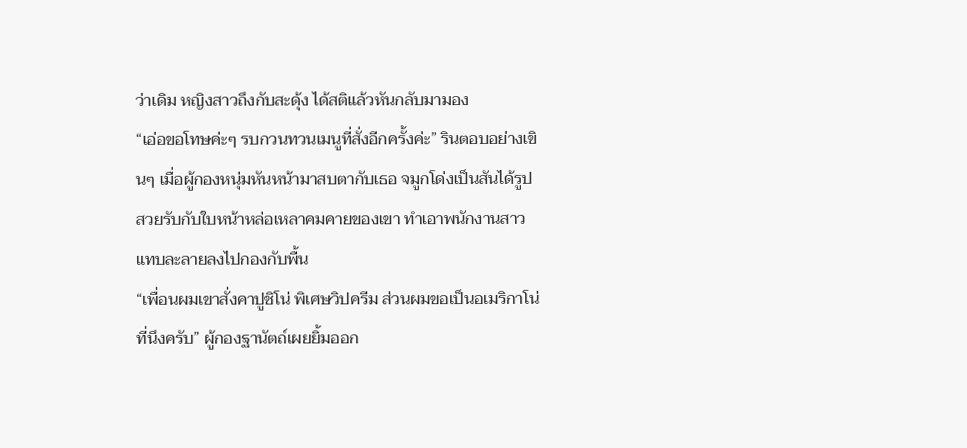ว่าเดิม หญิงสาวถึงกับสะดุ้ง ได้สติแล้วหันกลับมามอง
“เอ่อขอโทษค่ะๆ รบกวนทวนเมนูที่สั่งอีกครั้งค่ะ” รินตอบอย่างเขินๆ เมื่อผู้กองหนุ่มหันหน้ามาสบตากับเธอ จมูกโด่งเป็นสันได้รูปสวยรับกับใบหน้าหล่อเหลาคมคายของเขา ทำเอาพนักงานสาวแทบละลายลงไปกองกับพื้น
“เพื่อนผมเขาสั่งคาปูชิโน่ พิเศษวิปครีม ส่วนผมขอเป็นอเมริกาโน่ที่นึงครับ” ผู้กองฐานัตถ์เผยยิ้มออก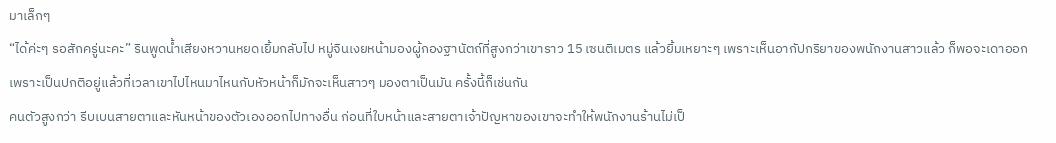มาเล็กๆ
“ได้ค่ะๆ รอสักครู่นะคะ” รินพูดน้ำเสียงหวานหยดเยิ้มกลับไป หมู่จินเงยหน้ามองผู้กองฐานัตถ์ที่สูงกว่าเขาราว 15 เซนติเมตร แล้วยิ้มเหยาะๆ เพราะเห็นอากัปกริยาของพนักงานสาวแล้ว ก็พอจะเดาออก เพราะเป็นปกติอยู่แล้วที่เวลาเขาไปไหนมาไหนกับหัวหน้าก็มักจะเห็นสาวๆ มองตาเป็นมัน ครั้งนี้ก็เช่นกัน
คนตัวสูงกว่า รีบเบนสายตาและหันหน้าของตัวเองออกไปทางอื่น ก่อนที่ใบหน้าและสายตาเจ้าปัญหาของเขาจะทำให้พนักงานร้านไม่เป็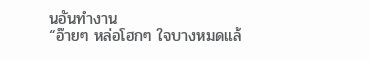นอันทำงาน
“อ๊ายๆ หล่อโฮกๆ ใจบางหมดแล้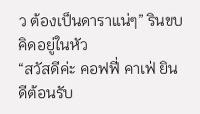ว ต้องเป็นดาราแน่ๆ” รินขบคิดอยู่ในหัว
“สวัสดีค่ะ คอฟฟี่ คาเฟ่ ยินดีต้อนรับ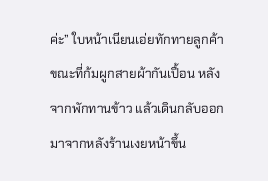ค่ะ” ใบหน้าเนียนเอ่ยทักทายลูกค้า ขณะที่ก้มผูกสายผ้ากันเปื้อน หลังจากพักทานข้าว แล้วเดินกลับออกมาจากหลังร้านเงยหน้าขึ้น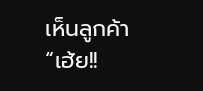เห็นลูกค้า
“เฮ้ย!!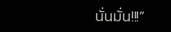นั่นมั่น!!!”